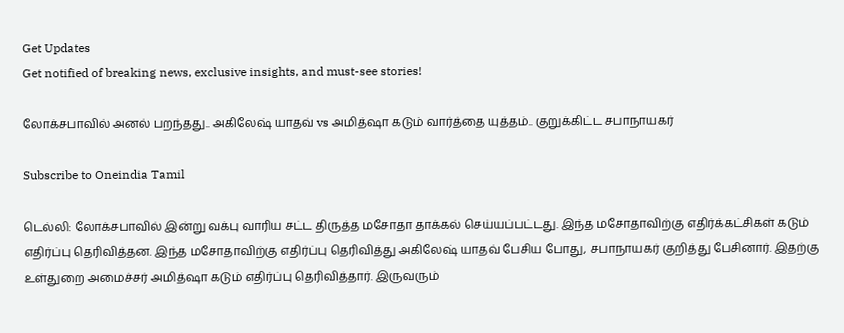Get Updates
Get notified of breaking news, exclusive insights, and must-see stories!

லோக்சபாவில் அனல் பறந்தது.. அகிலேஷ் யாதவ் vs அமித்ஷா கடும் வார்த்தை யுத்தம்.. குறுக்கிட்ட சபாநாயகர்

Subscribe to Oneindia Tamil

டெல்லி: லோக்சபாவில் இன்று வக்பு வாரிய சட்ட திருத்த மசோதா தாக்கல் செய்யப்பட்டது. இந்த மசோதாவிற்கு எதிர்க்கட்சிகள் கடும் எதிர்ப்பு தெரிவித்தன. இந்த மசோதாவிற்கு எதிர்ப்பு தெரிவித்து அகிலேஷ் யாதவ் பேசிய போது, சபாநாயகர் குறித்து பேசினார். இதற்கு உள்துறை அமைச்சர் அமித்ஷா கடும் எதிர்ப்பு தெரிவித்தார். இருவரும்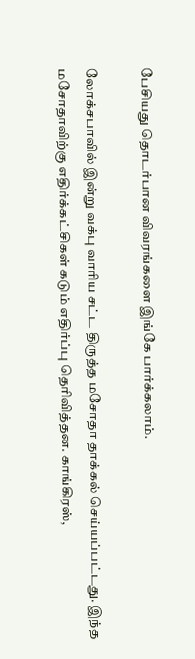பேசியது தொடர்பான விவரங்களை இங்கே பார்க்கலாம்.

லோக்சபாவில் இன்று வக்பு வாரிய சட்ட திருத்த மசோதா தாக்கல் செய்யப்பட்டது. இந்த மசோதாவிற்கு எதிர்க்கட்சிகள் கடும் எதிர்ப்பு தெரிவித்தன. காங்கிரஸ்,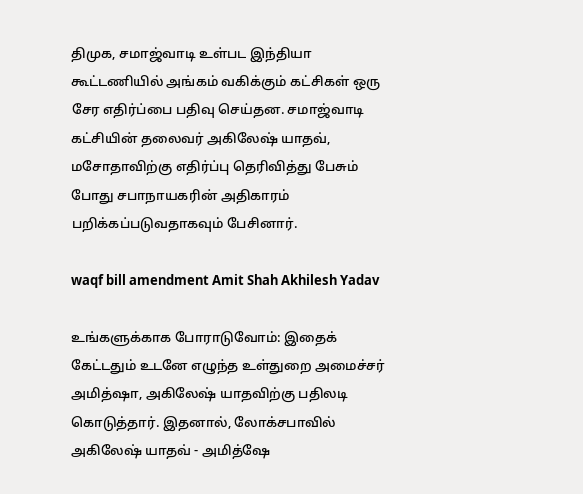திமுக, சமாஜ்வாடி உள்பட இந்தியா கூட்டணியில் அங்கம் வகிக்கும் கட்சிகள் ஒரு சேர எதிர்ப்பை பதிவு செய்தன. சமாஜ்வாடி கட்சியின் தலைவர் அகிலேஷ் யாதவ், மசோதாவிற்கு எதிர்ப்பு தெரிவித்து பேசும் போது சபாநாயகரின் அதிகாரம் பறிக்கப்படுவதாகவும் பேசினார்.

waqf bill amendment Amit Shah Akhilesh Yadav

உங்களுக்காக போராடுவோம்: இதைக் கேட்டதும் உடனே எழுந்த உள்துறை அமைச்சர் அமித்ஷா, அகிலேஷ் யாதவிற்கு பதிலடி கொடுத்தார். இதனால், லோக்சபாவில் அகிலேஷ் யாதவ் - அமித்ஷே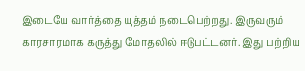இடையே வார்த்தை யுத்தம் நடைபெற்றது. இருவரும் காரசாரமாக கருத்து மோதலில் ஈடுபட்டனர். இது பற்றிய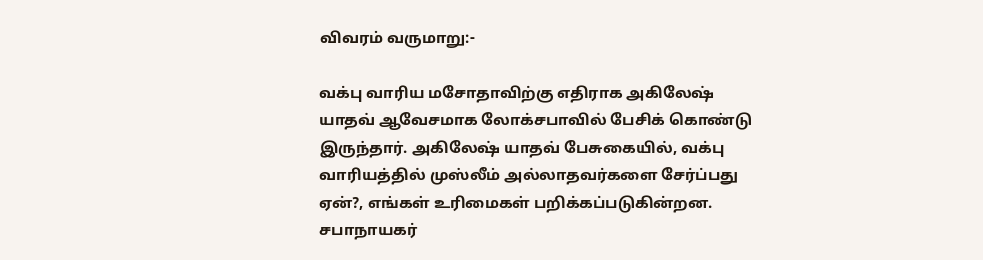விவரம் வருமாறு:-

வக்பு வாரிய மசோதாவிற்கு எதிராக அகிலேஷ் யாதவ் ஆவேசமாக லோக்சபாவில் பேசிக் கொண்டு இருந்தார். அகிலேஷ் யாதவ் பேசுகையில், வக்பு வாரியத்தில் முஸ்லீம் அல்லாதவர்களை சேர்ப்பது ஏன்?, எங்கள் உரிமைகள் பறிக்கப்படுகின்றன. சபாநாயகர்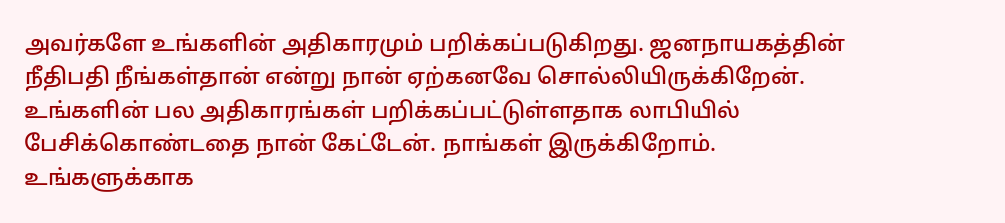அவர்களே உங்களின் அதிகாரமும் பறிக்கப்படுகிறது. ஜனநாயகத்தின் நீதிபதி நீங்கள்தான் என்று நான் ஏற்கனவே சொல்லியிருக்கிறேன். உங்களின் பல அதிகாரங்கள் பறிக்கப்பட்டுள்ளதாக லாபியில் பேசிக்கொண்டதை நான் கேட்டேன். நாங்கள் இருக்கிறோம். உங்களுக்காக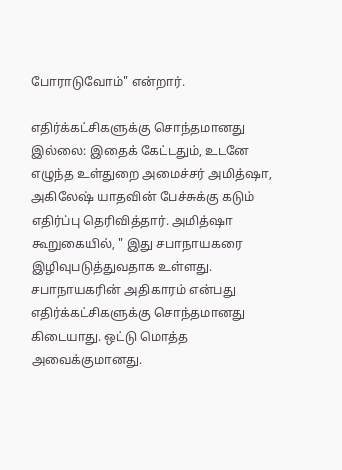போராடுவோம்" என்றார்.

எதிர்க்கட்சிகளுக்கு சொந்தமானது இல்லை: இதைக் கேட்டதும், உடனே எழுந்த உள்துறை அமைச்சர் அமித்ஷா, அகிலேஷ் யாதவின் பேச்சுக்கு கடும் எதிர்ப்பு தெரிவித்தார். அமித்ஷா கூறுகையில், " இது சபாநாயகரை இழிவுபடுத்துவதாக உள்ளது. சபாநாயகரின் அதிகாரம் என்பது எதிர்க்கட்சிகளுக்கு சொந்தமானது கிடையாது. ஒட்டு மொத்த அவைக்குமானது.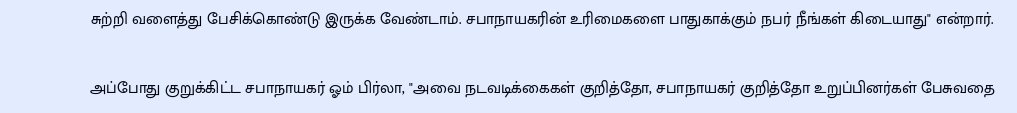சுற்றி வளைத்து பேசிக்கொண்டு இருக்க வேண்டாம். சபாநாயகரின் உரிமைகளை பாதுகாக்கும் நபர் நீங்கள் கிடையாது" என்றார்.

அப்போது குறுக்கிட்ட சபாநாயகர் ஓம் பிர்லா, "அவை நடவடிக்கைகள் குறித்தோ, சபாநாயகர் குறித்தோ உறுப்பினர்கள் பேசுவதை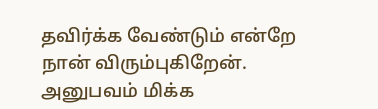தவிர்க்க வேண்டும் என்றே நான் விரும்புகிறேன். அனுபவம் மிக்க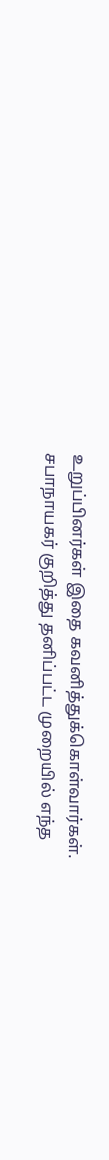உறுப்பினர்கள் இதை கவனித்துக்கொள்வார்கள். சபாநாயகர் குறித்து தனிப்பட்ட முறையில் எந்த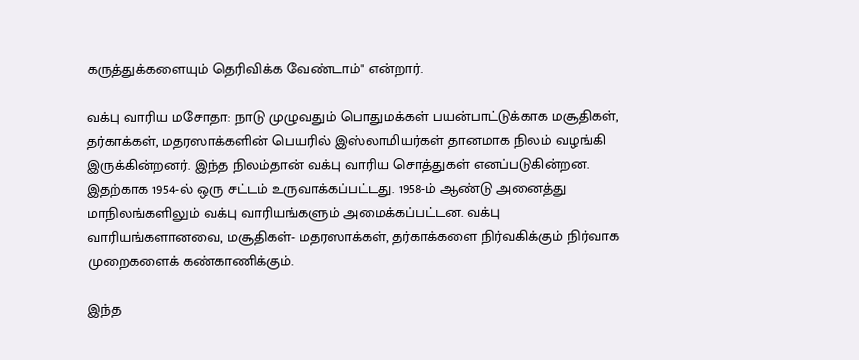கருத்துக்களையும் தெரிவிக்க வேண்டாம்" என்றார்.

வக்பு வாரிய மசோதா: நாடு முழுவதும் பொதுமக்கள் பயன்பாட்டுக்காக மசூதிகள், தர்காக்கள், மதரஸாக்களின் பெயரில் இஸ்லாமியர்கள் தானமாக நிலம் வழங்கி இருக்கின்றனர். இந்த நிலம்தான் வக்பு வாரிய சொத்துகள் எனப்படுகின்றன. இதற்காக 1954-ல் ஒரு சட்டம் உருவாக்கப்பட்டது. 1958-ம் ஆண்டு அனைத்து மாநிலங்களிலும் வக்பு வாரியங்களும் அமைக்கப்பட்டன. வக்பு வாரியங்களானவை, மசூதிகள்- மதரஸாக்கள், தர்காக்களை நிர்வகிக்கும் நிர்வாக முறைகளைக் கண்காணிக்கும்.

இந்த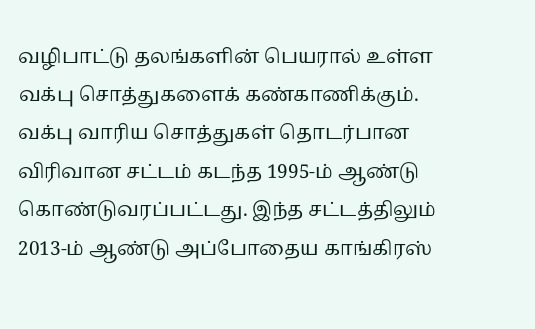வழிபாட்டு தலங்களின் பெயரால் உள்ள வக்பு சொத்துகளைக் கண்காணிக்கும். வக்பு வாரிய சொத்துகள் தொடர்பான விரிவான சட்டம் கடந்த 1995-ம் ஆண்டு கொண்டுவரப்பட்டது. இந்த சட்டத்திலும் 2013-ம் ஆண்டு அப்போதைய காங்கிரஸ்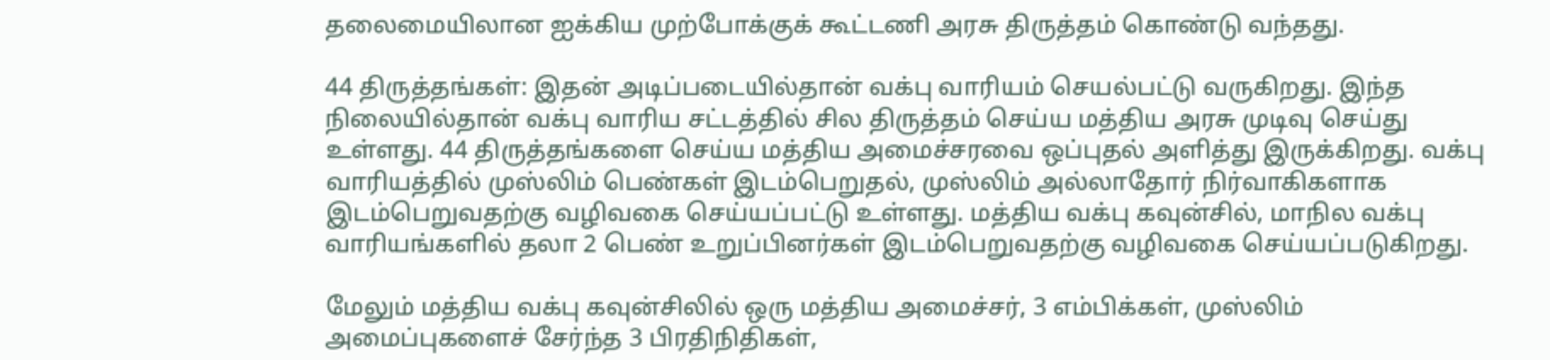தலைமையிலான ஐக்கிய முற்போக்குக் கூட்டணி அரசு திருத்தம் கொண்டு வந்தது.

44 திருத்தங்கள்: இதன் அடிப்படையில்தான் வக்பு வாரியம் செயல்பட்டு வருகிறது. இந்த நிலையில்தான் வக்பு வாரிய சட்டத்தில் சில திருத்தம் செய்ய மத்திய அரசு முடிவு செய்து உள்ளது. 44 திருத்தங்களை செய்ய மத்திய அமைச்சரவை ஒப்புதல் அளித்து இருக்கிறது. வக்பு வாரியத்தில் முஸ்லிம் பெண்கள் இடம்பெறுதல், முஸ்லிம் அல்லாதோர் நிர்வாகிகளாக இடம்பெறுவதற்கு வழிவகை செய்யப்பட்டு உள்ளது. மத்திய வக்பு கவுன்சில், மாநில வக்பு வாரியங்களில் தலா 2 பெண் உறுப்பினர்கள் இடம்பெறுவதற்கு வழிவகை செய்யப்படுகிறது.

மேலும் மத்திய வக்பு கவுன்சிலில் ஒரு மத்திய அமைச்சர், 3 எம்பிக்கள், முஸ்லிம் அமைப்புகளைச் சேர்ந்த 3 பிரதிநிதிகள்,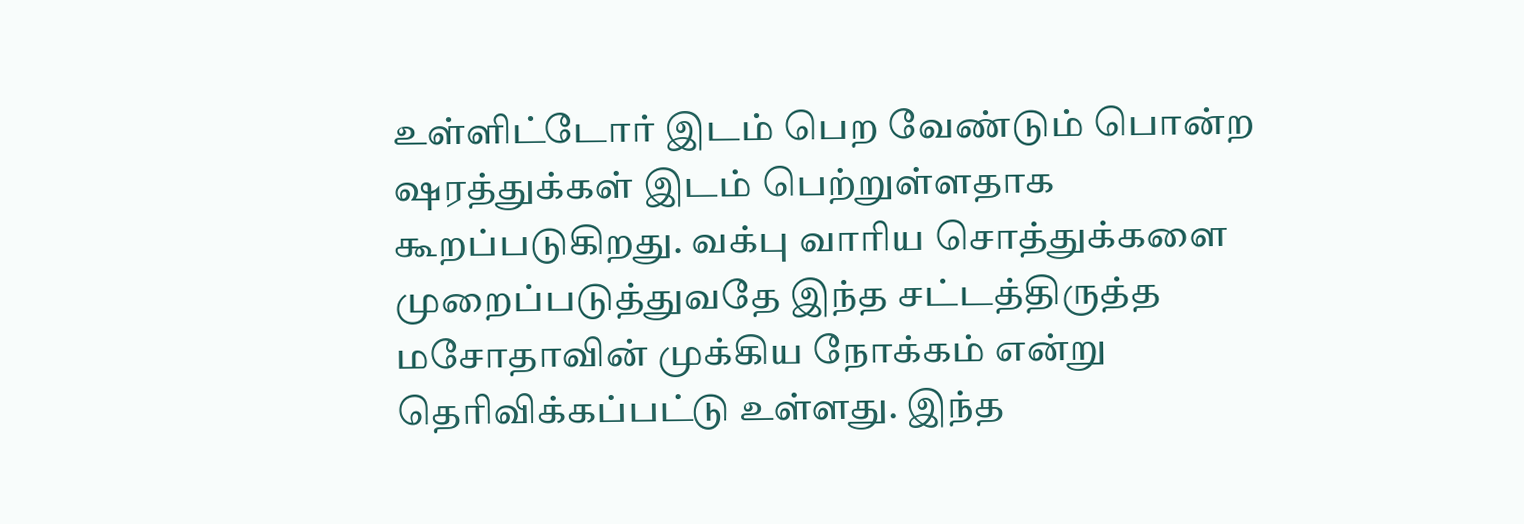உள்ளிட்டோர் இடம் பெற வேண்டும் பொன்ற ஷரத்துக்கள் இடம் பெற்றுள்ளதாக கூறப்படுகிறது. வக்பு வாரிய சொத்துக்களை முறைப்படுத்துவதே இந்த சட்டத்திருத்த மசோதாவின் முக்கிய நோக்கம் என்று தெரிவிக்கப்பட்டு உள்ளது. இந்த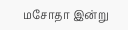மசோதா இன்று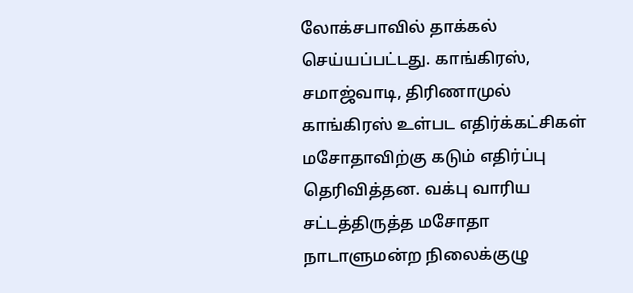லோக்சபாவில் தாக்கல் செய்யப்பட்டது. காங்கிரஸ், சமாஜ்வாடி, திரிணாமுல் காங்கிரஸ் உள்பட எதிர்க்கட்சிகள் மசோதாவிற்கு கடும் எதிர்ப்பு தெரிவித்தன. வக்பு வாரிய சட்டத்திருத்த மசோதா நாடாளுமன்ற நிலைக்குழு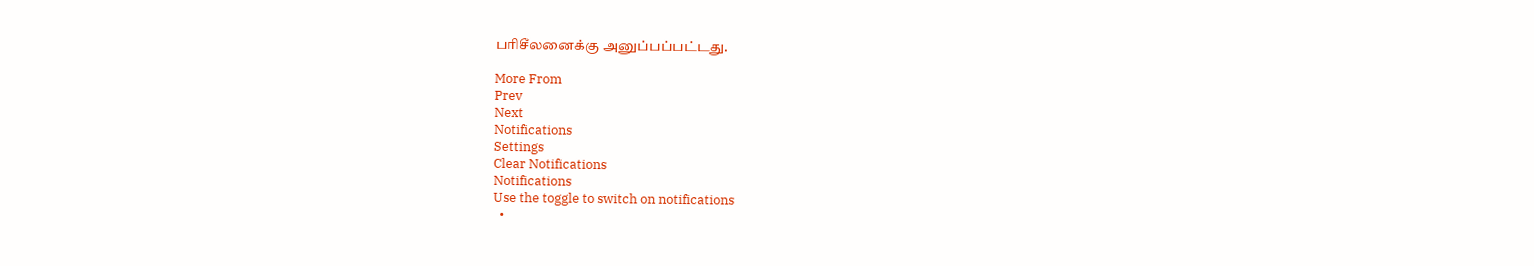பரிசீலனைக்கு அனுப்பப்பட்டது.

More From
Prev
Next
Notifications
Settings
Clear Notifications
Notifications
Use the toggle to switch on notifications
  •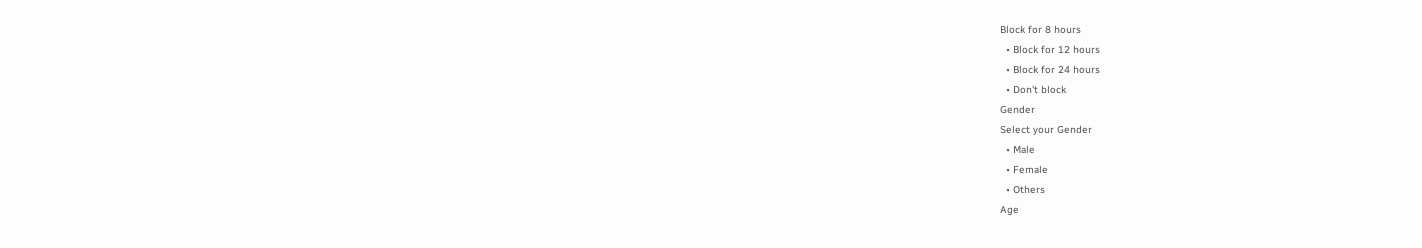Block for 8 hours
  • Block for 12 hours
  • Block for 24 hours
  • Don't block
Gender
Select your Gender
  • Male
  • Female
  • Others
Age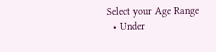Select your Age Range
  • Under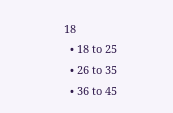18
  • 18 to 25
  • 26 to 35
  • 36 to 45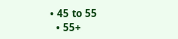• 45 to 55
  • 55+